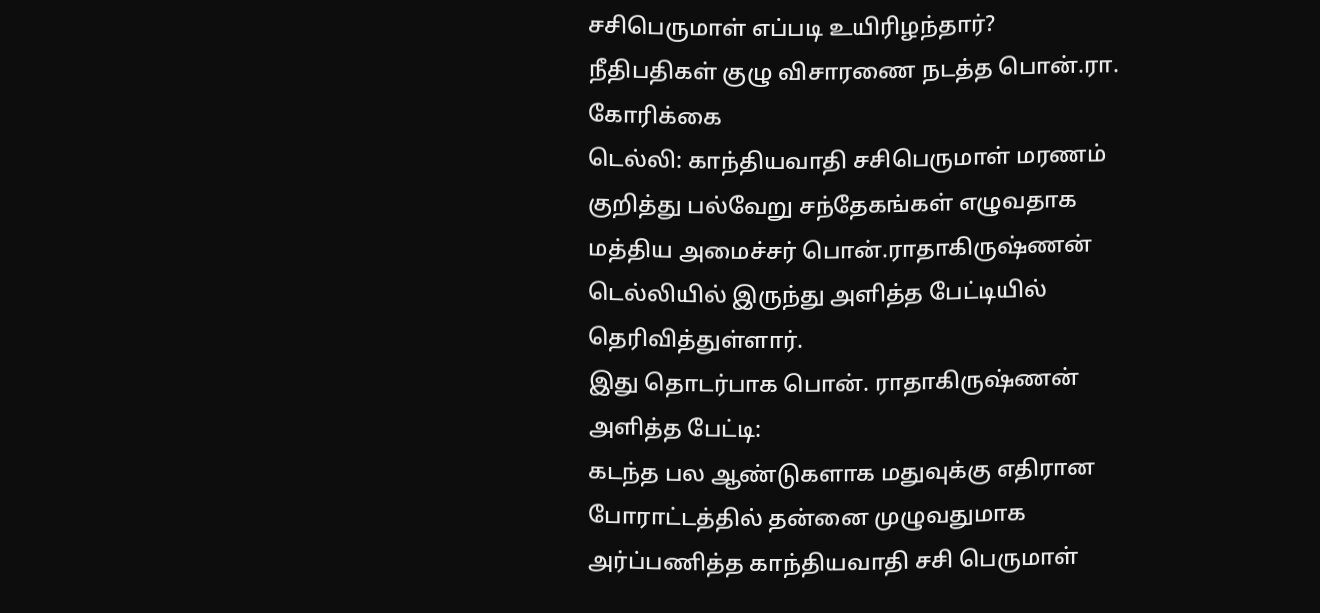சசிபெருமாள் எப்படி உயிரிழந்தார்? நீதிபதிகள் குழு விசாரணை நடத்த பொன்.ரா. கோரிக்கை
டெல்லி: காந்தியவாதி சசிபெருமாள் மரணம் குறித்து பல்வேறு சந்தேகங்கள் எழுவதாக மத்திய அமைச்சர் பொன்.ராதாகிருஷ்ணன் டெல்லியில் இருந்து அளித்த பேட்டியில் தெரிவித்துள்ளார்.
இது தொடர்பாக பொன். ராதாகிருஷ்ணன் அளித்த பேட்டி:
கடந்த பல ஆண்டுகளாக மதுவுக்கு எதிரான போராட்டத்தில் தன்னை முழுவதுமாக அர்ப்பணித்த காந்தியவாதி சசி பெருமாள்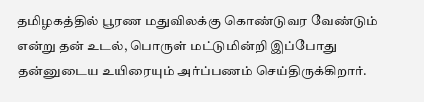தமிழகத்தில் பூரண மதுவிலக்கு கொண்டுவர வேண்டும் என்று தன் உடல், பொருள் மட்டுமின்றி இப்போது தன்னுடைய உயிரையும் அர்ப்பணம் செய்திருக்கிறார்.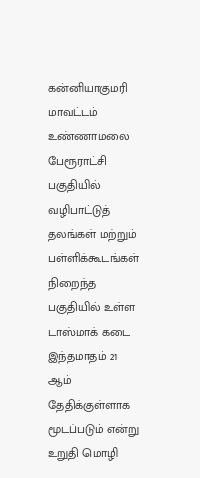கன்னியாகுமரி மாவட்டம் உண்ணாமலை பேரூராட்சி பகுதியில் வழிபாட்டுத் தலங்கள் மற்றும் பள்ளிக்கூடங்கள் நிறைந்த பகுதியில் உள்ள டாஸ்மாக் கடை இந்தமாதம் 21 ஆம் தேதிக்குள்ளாக மூடப்படும் என்று உறுதி மொழி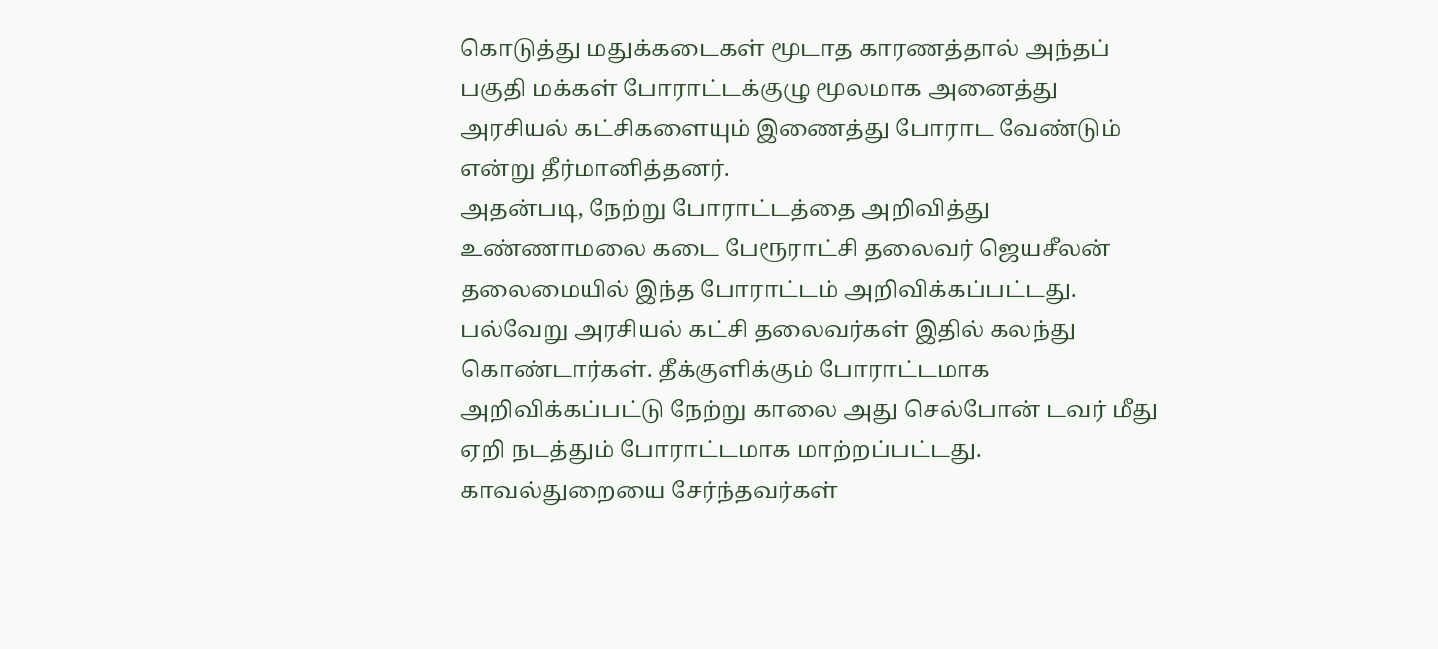கொடுத்து மதுக்கடைகள் மூடாத காரணத்தால் அந்தப் பகுதி மக்கள் போராட்டக்குழு மூலமாக அனைத்து அரசியல் கட்சிகளையும் இணைத்து போராட வேண்டும் என்று தீர்மானித்தனர்.
அதன்படி, நேற்று போராட்டத்தை அறிவித்து உண்ணாமலை கடை பேரூராட்சி தலைவர் ஜெயசீலன் தலைமையில் இந்த போராட்டம் அறிவிக்கப்பட்டது. பல்வேறு அரசியல் கட்சி தலைவர்கள் இதில் கலந்து கொண்டார்கள். தீக்குளிக்கும் போராட்டமாக அறிவிக்கப்பட்டு நேற்று காலை அது செல்போன் டவர் மீது ஏறி நடத்தும் போராட்டமாக மாற்றப்பட்டது.
காவல்துறையை சேர்ந்தவர்கள்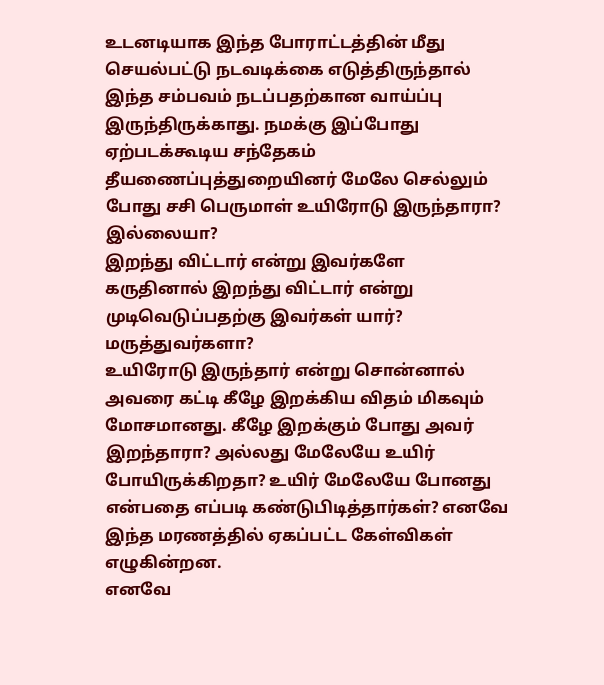உடனடியாக இந்த போராட்டத்தின் மீது செயல்பட்டு நடவடிக்கை எடுத்திருந்தால் இந்த சம்பவம் நடப்பதற்கான வாய்ப்பு இருந்திருக்காது. நமக்கு இப்போது ஏற்படக்கூடிய சந்தேகம் தீயணைப்புத்துறையினர் மேலே செல்லும் போது சசி பெருமாள் உயிரோடு இருந்தாரா? இல்லையா?
இறந்து விட்டார் என்று இவர்களே கருதினால் இறந்து விட்டார் என்று முடிவெடுப்பதற்கு இவர்கள் யார்? மருத்துவர்களா?
உயிரோடு இருந்தார் என்று சொன்னால் அவரை கட்டி கீழே இறக்கிய விதம் மிகவும் மோசமானது. கீழே இறக்கும் போது அவர் இறந்தாரா? அல்லது மேலேயே உயிர் போயிருக்கிறதா? உயிர் மேலேயே போனது என்பதை எப்படி கண்டுபிடித்தார்கள்? எனவே இந்த மரணத்தில் ஏகப்பட்ட கேள்விகள் எழுகின்றன.
எனவே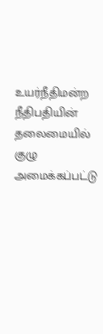உயர்நீதிமன்ற நீதிபதியின் தலைமையில் குழு அமைக்கப்பட்டு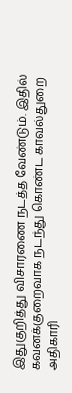இதுகுறித்து விசாரணை நடத்த வேண்டும். இதில் கவனக்குறைவாக நடந்து கொண்ட காவல்துறை அதிகாரி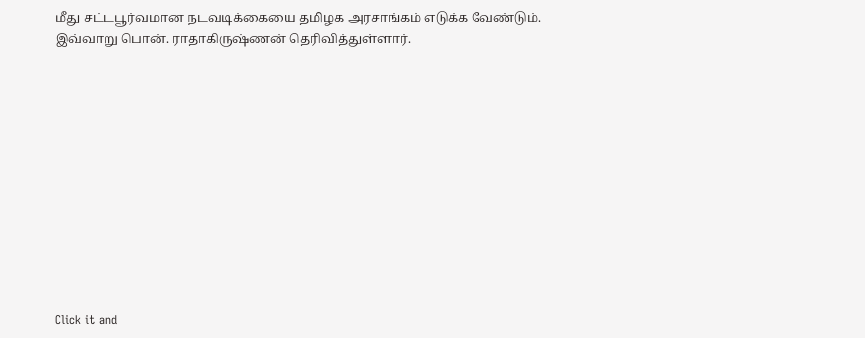மீது சட்டபூர்வமான நடவடிக்கையை தமிழக அரசாங்கம் எடுக்க வேண்டும்.
இவ்வாறு பொன். ராதாகிருஷ்ணன் தெரிவித்துள்ளார்.












Click it and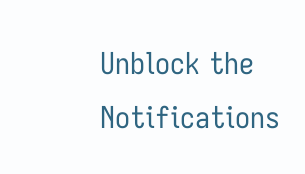Unblock the Notifications